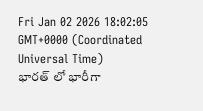Fri Jan 02 2026 18:02:05 GMT+0000 (Coordinated Universal Time)
భారత్ లో భారీగా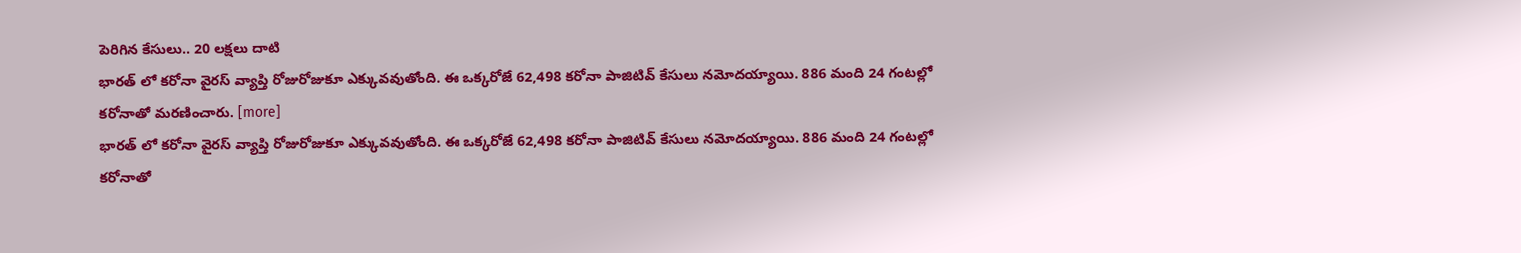పెరిగిన కేసులు.. 20 లక్షలు దాటి
భారత్ లో కరోనా వైరస్ వ్యాప్తి రోజురోజుకూ ఎక్కువవుతోంది. ఈ ఒక్కరోజే 62,498 కరోనా పాజిటివ్ కేసులు నమోదయ్యాయి. 886 మంది 24 గంటల్లో కరోనాతో మరణించారు. [more]
భారత్ లో కరోనా వైరస్ వ్యాప్తి రోజురోజుకూ ఎక్కువవుతోంది. ఈ ఒక్కరోజే 62,498 కరోనా పాజిటివ్ కేసులు నమోదయ్యాయి. 886 మంది 24 గంటల్లో కరోనాతో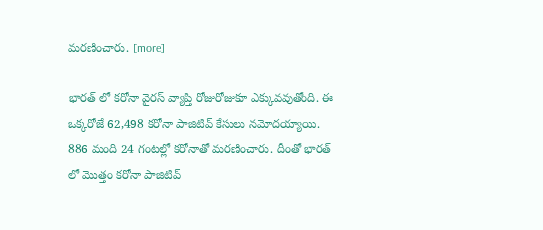మరణించారు. [more]

భారత్ లో కరోనా వైరస్ వ్యాప్తి రోజురోజుకూ ఎక్కువవుతోంది. ఈ ఒక్కరోజే 62,498 కరోనా పాజిటివ్ కేసులు నమోదయ్యాయి. 886 మంది 24 గంటల్లో కరోనాతో మరణించారు. దీంతో భారత్ లో మొత్తం కరోనా పాజిటివ్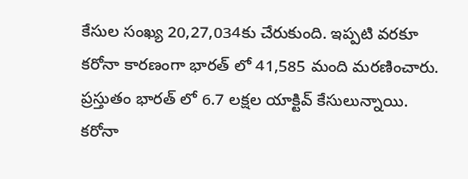కేసుల సంఖ్య 20,27,034కు చేరుకుంది. ఇప్పటి వరకూ కరోనా కారణంగా భారత్ లో 41,585 మంది మరణించారు. ప్రస్తుతం భారత్ లో 6.7 లక్షల యాక్టివ్ కేసులున్నాయి. కరోనా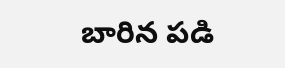బారిన పడి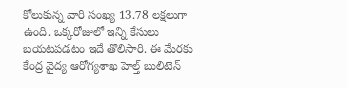కోలుకున్న వారి సంఖ్య 13.78 లక్షలుగా ఉంది. ఒక్కరోజులో ఇన్ని కేసులు బయటపడటం ఇదే తొలిసారి. ఈ మేరకు కేంద్ర వైద్య ఆరోగ్యశాఖ హెల్త్ బులిటెన్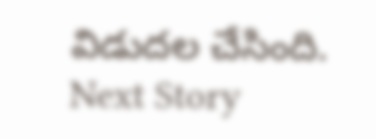విడుదల చేసింది.
Next Story